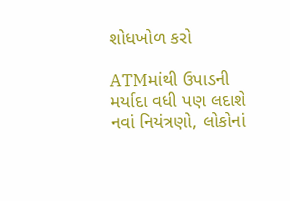શોધખોળ કરો

ATMમાંથી ઉપાડની મર્યાદા વધી પણ લદાશે નવાં નિયંત્રણો, લોકોનાં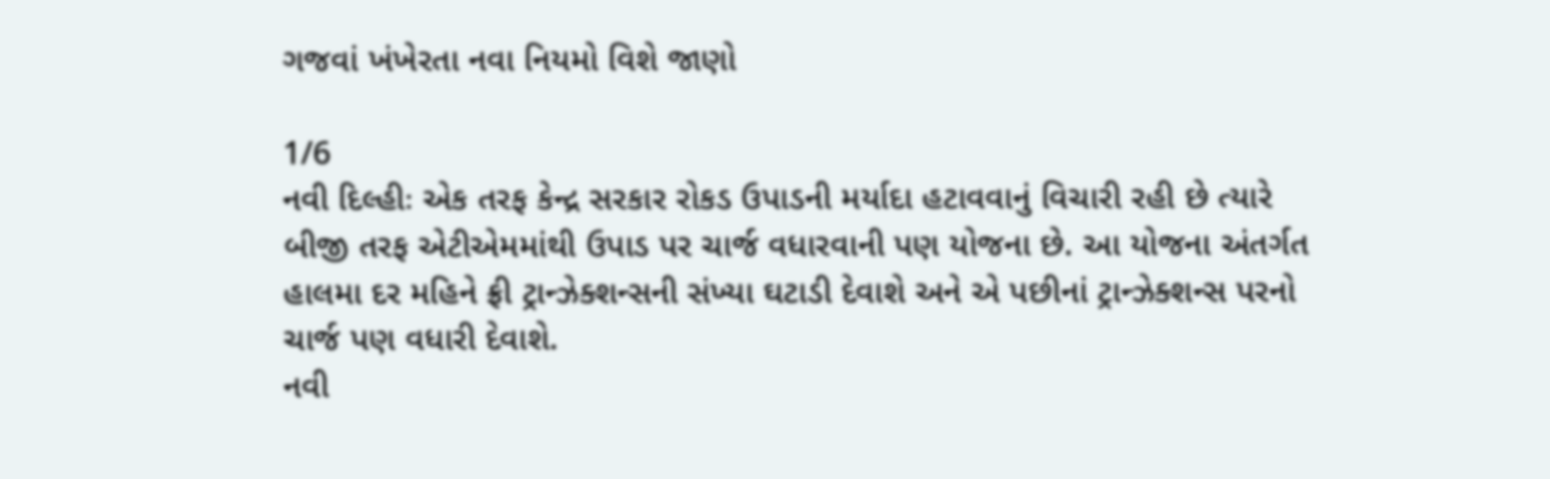ગજવાં ખંખેરતા નવા નિયમો વિશે જાણો

1/6
નવી દિલ્હીઃ એક તરફ કેન્દ્ર સરકાર રોકડ ઉપાડની મર્યાદા હટાવવાનું વિચારી રહી છે ત્યારે બીજી તરફ એટીએમમાંથી ઉપાડ પર ચાર્જ વધારવાની પણ યોજના છે. આ યોજના અંતર્ગત હાલમા દર મહિને ફ્રી ટ્રાન્ઝેક્શન્સની સંખ્યા ઘટાડી દેવાશે અને એ પછીનાં ટ્રાન્ઝેક્શન્સ પરનો ચાર્જ પણ વધારી દેવાશે.
નવી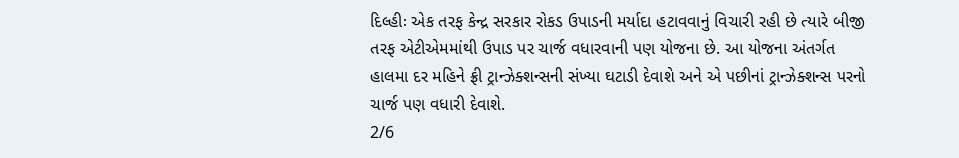દિલ્હીઃ એક તરફ કેન્દ્ર સરકાર રોકડ ઉપાડની મર્યાદા હટાવવાનું વિચારી રહી છે ત્યારે બીજી તરફ એટીએમમાંથી ઉપાડ પર ચાર્જ વધારવાની પણ યોજના છે. આ યોજના અંતર્ગત હાલમા દર મહિને ફ્રી ટ્રાન્ઝેક્શન્સની સંખ્યા ઘટાડી દેવાશે અને એ પછીનાં ટ્રાન્ઝેક્શન્સ પરનો ચાર્જ પણ વધારી દેવાશે.
2/6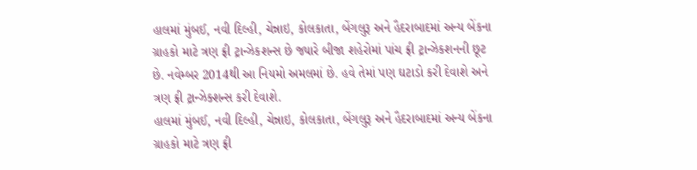હાલમાં મુંબઈ, નવી દિલ્હી, ચેન્નાઇ, કોલકાતા, બેંગલુરૂ અને હૈદરાબાદમાં અન્ય બેંકના ગ્રાહકો માટે ત્રણ ફ્રી ટ્રાન્ઝેકશન્સ છે જ્યારે બીજા શહેરોમાં પાંચ ફ્રી ટ્રાન્ઝેકશનની છૂટ છે. નવેમ્બર 2014થી આ નિયમો અમલમાં છે. હવે તેમાં પણ ઘટાડો કરી દેવાશે અને ત્રણ ફ્રી ટ્રાન્ઝેક્શન્સ કરી દેવાશે.
હાલમાં મુંબઈ, નવી દિલ્હી, ચેન્નાઇ, કોલકાતા, બેંગલુરૂ અને હૈદરાબાદમાં અન્ય બેંકના ગ્રાહકો માટે ત્રણ ફ્રી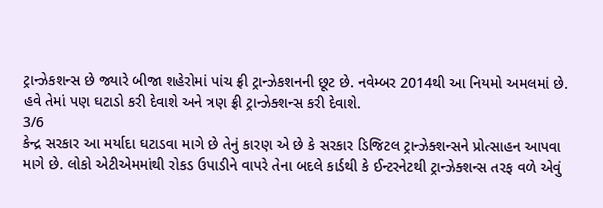ટ્રાન્ઝેકશન્સ છે જ્યારે બીજા શહેરોમાં પાંચ ફ્રી ટ્રાન્ઝેકશનની છૂટ છે. નવેમ્બર 2014થી આ નિયમો અમલમાં છે. હવે તેમાં પણ ઘટાડો કરી દેવાશે અને ત્રણ ફ્રી ટ્રાન્ઝેક્શન્સ કરી દેવાશે.
3/6
કેન્દ્ર સરકાર આ મર્યાદા ઘટાડવા માગે છે તેનું કારણ એ છે કે સરકાર ડિજિટલ ટ્રાન્ઝેક્શન્સને પ્રોત્સાહન આપવા માગે છે. લોકો એટીએમમાંથી રોકડ ઉપાડીને વાપરે તેના બદલે કાર્ડથી કે ઈન્ટરનેટથી ટ્રાન્ઝેક્શન્સ તરફ વળે એવું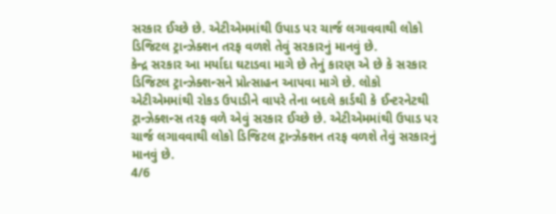સરકાર ઈચ્છે છે. એટીએમમાંથી ઉપાડ પર ચાર્જ લગાવવાથી લોકો ડિજિટલ ટ્રાન્ઝેક્શન તરફ વળશે તેવું સરકારનું માનવું છે.
કેન્દ્ર સરકાર આ મર્યાદા ઘટાડવા માગે છે તેનું કારણ એ છે કે સરકાર ડિજિટલ ટ્રાન્ઝેક્શન્સને પ્રોત્સાહન આપવા માગે છે. લોકો એટીએમમાંથી રોકડ ઉપાડીને વાપરે તેના બદલે કાર્ડથી કે ઈન્ટરનેટથી ટ્રાન્ઝેક્શન્સ તરફ વળે એવું સરકાર ઈચ્છે છે. એટીએમમાંથી ઉપાડ પર ચાર્જ લગાવવાથી લોકો ડિજિટલ ટ્રાન્ઝેક્શન તરફ વળશે તેવું સરકારનું માનવું છે.
4/6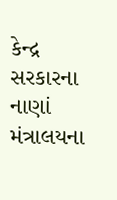કેન્દ્ર સરકારના નાણાં મંત્રાલયના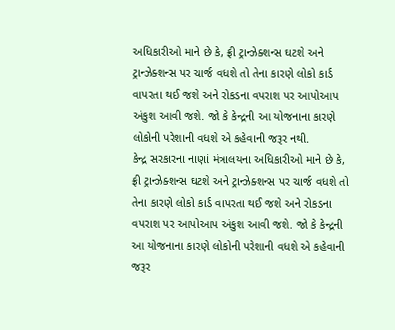અધિકારીઓ માને છે કે, ફ્રી ટ્રાન્ઝેક્શન્સ ઘટશે અને ટ્રાન્ઝેક્શન્સ પર ચાર્જ વધશે તો તેના કારણે લોકો કાર્ડ વાપરતા થઈ જશે અને રોકડના વપરાશ પર આપોઆપ અંકુશ આવી જશે. જો કે કેન્દ્રની આ યોજનાના કારણે લોકોની પરેશાની વધશે એ કહેવાની જરૂર નથી.
કેન્દ્ર સરકારના નાણાં મંત્રાલયના અધિકારીઓ માને છે કે, ફ્રી ટ્રાન્ઝેક્શન્સ ઘટશે અને ટ્રાન્ઝેક્શન્સ પર ચાર્જ વધશે તો તેના કારણે લોકો કાર્ડ વાપરતા થઈ જશે અને રોકડના વપરાશ પર આપોઆપ અંકુશ આવી જશે. જો કે કેન્દ્રની આ યોજનાના કારણે લોકોની પરેશાની વધશે એ કહેવાની જરૂર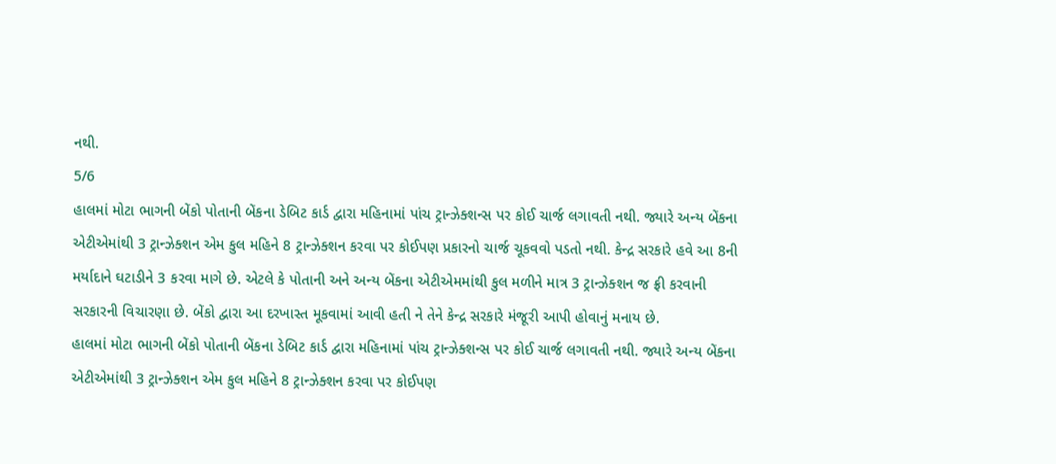નથી.
5/6
હાલમાં મોટા ભાગની બેંકો પોતાની બેંકના ડેબિટ કાર્ડ દ્વારા મહિનામાં પાંચ ટ્રાન્ઝેક્શન્સ પર કોઈ ચાર્જ લગાવતી નથી. જ્યારે અન્ય બેંકના એટીએમાંથી 3 ટ્રાન્ઝેક્શન એમ કુલ મહિને 8 ટ્રાન્ઝેક્શન કરવા પર કોઈપણ પ્રકારનો ચાર્જ ચૂકવવો પડતો નથી. કેન્દ્ર સરકારે હવે આ 8ની મર્યાદાને ઘટાડીને 3 કરવા માગે છે. એટલે કે પોતાની અને અન્ય બેંકના એટીએમમાંથી કુલ મળીને માત્ર 3 ટ્રાન્ઝેક્શન જ ફ્રી કરવાની સરકારની વિચારણા છે. બેંકો દ્વારા આ દરખાસ્ત મૂકવામાં આવી હતી ને તેને કેન્દ્ર સરકારે મંજૂરી આપી હોવાનું મનાય છે.
હાલમાં મોટા ભાગની બેંકો પોતાની બેંકના ડેબિટ કાર્ડ દ્વારા મહિનામાં પાંચ ટ્રાન્ઝેક્શન્સ પર કોઈ ચાર્જ લગાવતી નથી. જ્યારે અન્ય બેંકના એટીએમાંથી 3 ટ્રાન્ઝેક્શન એમ કુલ મહિને 8 ટ્રાન્ઝેક્શન કરવા પર કોઈપણ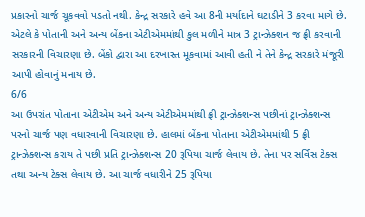પ્રકારનો ચાર્જ ચૂકવવો પડતો નથી. કેન્દ્ર સરકારે હવે આ 8ની મર્યાદાને ઘટાડીને 3 કરવા માગે છે. એટલે કે પોતાની અને અન્ય બેંકના એટીએમમાંથી કુલ મળીને માત્ર 3 ટ્રાન્ઝેક્શન જ ફ્રી કરવાની સરકારની વિચારણા છે. બેંકો દ્વારા આ દરખાસ્ત મૂકવામાં આવી હતી ને તેને કેન્દ્ર સરકારે મંજૂરી આપી હોવાનું મનાય છે.
6/6
આ ઉપરાંત પોતાના એટીએમ અને અન્ય એટીએમમાંથી ફ્રી ટ્રાન્ઝેક્શન્સ પછીનાં ટ્રાન્ઝેક્શન્સ પરનો ચાર્જ પણ વધારવાની વિચારણા છે. હાલમાં બેંકના પોતાના એટીએમમાંથી 5 ફ્રી ટ્રાન્ઝેક્શન્સ કરાય તે પછી પ્રતિ ટ્રાન્ઝેક્શન્સ 20 રૂપિયા ચાર્જ લેવાય છે. તેના પર સર્વિસ ટેક્સ તથા અન્ય ટેક્સ લેવાય છે. આ ચાર્જ વધારીને 25 રૂપિયા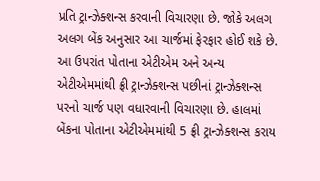પ્રતિ ટ્રાન્ઝેક્શન્સ કરવાની વિચારણા છે. જોકે અલગ અલગ બેંક અનુસાર આ ચાર્જમાં ફેરફાર હોઈ શકે છે.
આ ઉપરાંત પોતાના એટીએમ અને અન્ય એટીએમમાંથી ફ્રી ટ્રાન્ઝેક્શન્સ પછીનાં ટ્રાન્ઝેક્શન્સ પરનો ચાર્જ પણ વધારવાની વિચારણા છે. હાલમાં બેંકના પોતાના એટીએમમાંથી 5 ફ્રી ટ્રાન્ઝેક્શન્સ કરાય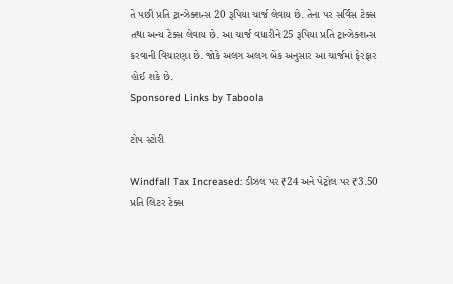તે પછી પ્રતિ ટ્રાન્ઝેક્શન્સ 20 રૂપિયા ચાર્જ લેવાય છે. તેના પર સર્વિસ ટેક્સ તથા અન્ય ટેક્સ લેવાય છે. આ ચાર્જ વધારીને 25 રૂપિયા પ્રતિ ટ્રાન્ઝેક્શન્સ કરવાની વિચારણા છે. જોકે અલગ અલગ બેંક અનુસાર આ ચાર્જમાં ફેરફાર હોઈ શકે છે.
Sponsored Links by Taboola

ટોપ સ્ટોરી

Windfall Tax Increased: ડીઝલ પર ₹24 અને પેટ્રોલ પર ₹3.50 પ્રતિ લિટર ટેક્સ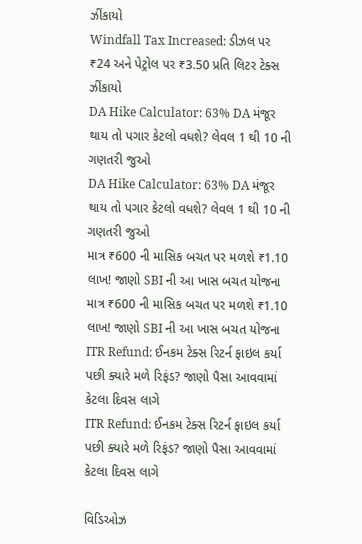ઝીંકાયો
Windfall Tax Increased: ડીઝલ પર ₹24 અને પેટ્રોલ પર ₹3.50 પ્રતિ લિટર ટેક્સ ઝીંકાયો
DA Hike Calculator: 63% DA મંજૂર થાય તો પગાર કેટલો વધશે? લેવલ 1 થી 10 ની ગણતરી જુઓ
DA Hike Calculator: 63% DA મંજૂર થાય તો પગાર કેટલો વધશે? લેવલ 1 થી 10 ની ગણતરી જુઓ
માત્ર ₹600 ની માસિક બચત પર મળશે ₹1.10 લાખ! જાણો SBI ની આ ખાસ બચત યોજના
માત્ર ₹600 ની માસિક બચત પર મળશે ₹1.10 લાખ! જાણો SBI ની આ ખાસ બચત યોજના
ITR Refund: ઈનકમ ટેક્સ રિટર્ન ફાઇલ કર્યા પછી ક્યારે મળે રિફંડ? જાણો પૈસા આવવામાં કેટલા દિવસ લાગે
ITR Refund: ઈનકમ ટેક્સ રિટર્ન ફાઇલ કર્યા પછી ક્યારે મળે રિફંડ? જાણો પૈસા આવવામાં કેટલા દિવસ લાગે

વિડિઓઝ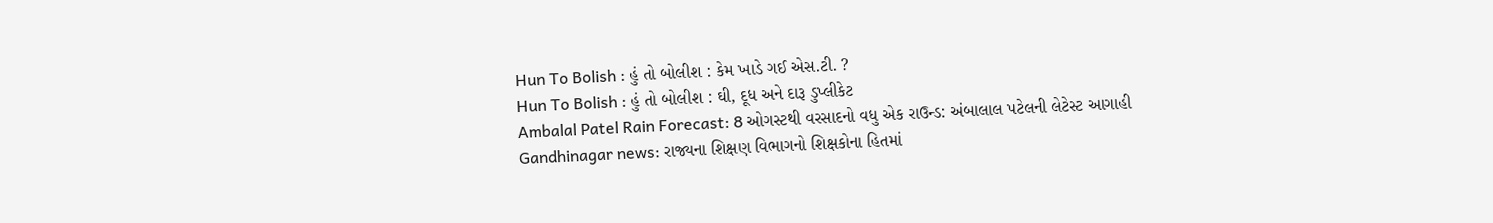Hun To Bolish : હું તો બોલીશ : કેમ ખાડે ગઈ એસ.ટી. ?
Hun To Bolish : હું તો બોલીશ : ઘી, દૂધ અને દારૂ ડુપ્લીકેટ
Ambalal Patel Rain Forecast: 8 ઓગસ્ટથી વરસાદનો વધુ એક રાઉન્ડ: અંબાલાલ પટેલની લેટેસ્ટ આગાહી
Gandhinagar news: રાજ્યના શિક્ષણ વિભાગનો શિક્ષકોના હિતમાં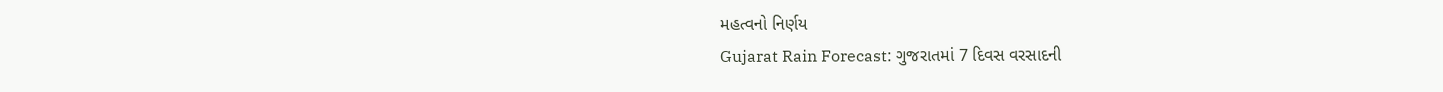મહત્વનો નિર્ણય
Gujarat Rain Forecast: ગુજરાતમાં 7 દિવસ વરસાદની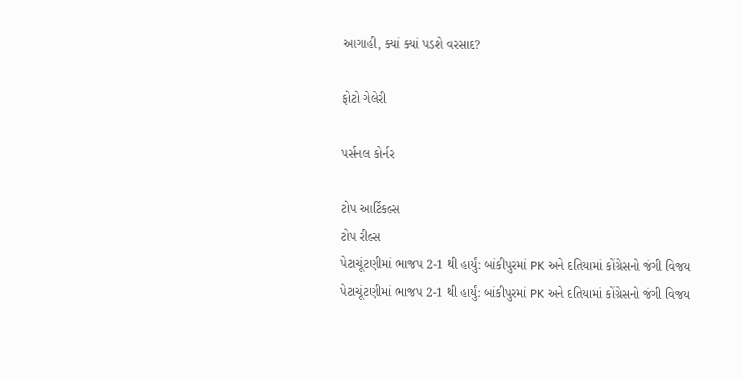આગાહી, ક્યાં ક્યાં પડશે વરસાદ?

ફોટો ગેલેરી

પર્સનલ કોર્નર

ટોપ આર્ટિકલ્સ
ટોપ રીલ્સ
પેટાચૂંટણીમાં ભાજપ 2-1 થી હાર્યું: બાંકીપુરમાં PK અને દતિયામાં કોંગ્રેસનો જંગી વિજય
પેટાચૂંટણીમાં ભાજપ 2-1 થી હાર્યું: બાંકીપુરમાં PK અને દતિયામાં કોંગ્રેસનો જંગી વિજય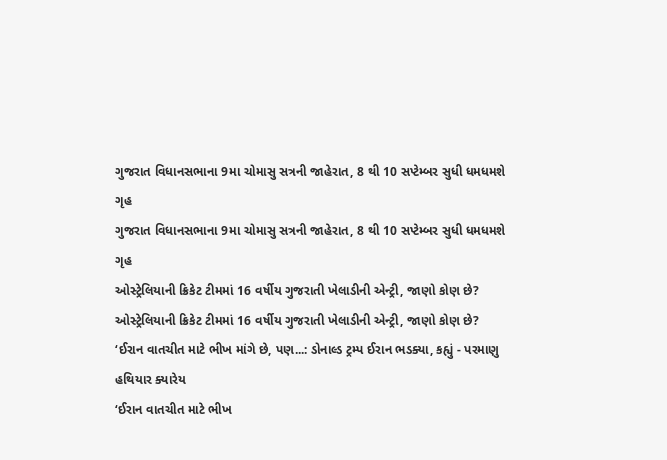ગુજરાત વિધાનસભાના 9મા ચોમાસુ સત્રની જાહેરાત, 8 થી 10 સપ્ટેમ્બર સુધી ધમધમશે ગૃહ
ગુજરાત વિધાનસભાના 9મા ચોમાસુ સત્રની જાહેરાત, 8 થી 10 સપ્ટેમ્બર સુધી ધમધમશે ગૃહ
ઓસ્ટ્રેલિયાની ક્રિકેટ ટીમમાં 16 વર્ષીય ગુજરાતી ખેલાડીની એન્ટ્રી, જાણો કોણ છે?
ઓસ્ટ્રેલિયાની ક્રિકેટ ટીમમાં 16 વર્ષીય ગુજરાતી ખેલાડીની એન્ટ્રી, જાણો કોણ છે?
‘ઈરાન વાતચીત માટે ભીખ માંગે છે, પણ...: ડોનાલ્ડ ટ્રમ્પ ઈરાન ભડક્યા, કહ્યું - પરમાણુ હથિયાર ક્યારેય
‘ઈરાન વાતચીત માટે ભીખ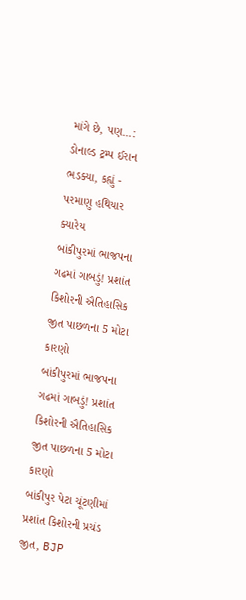માંગે છે, પણ...: ડોનાલ્ડ ટ્રમ્પ ઈરાન ભડક્યા, કહ્યું - પરમાણુ હથિયાર ક્યારેય
બાંકીપુરમાં ભાજપના ગઢમાં ગાબડું! પ્રશાંત કિશોરની ઐતિહાસિક જીત પાછળના 5 મોટા કારણો
બાંકીપુરમાં ભાજપના ગઢમાં ગાબડું! પ્રશાંત કિશોરની ઐતિહાસિક જીત પાછળના 5 મોટા કારણો
બાંકીપુર પેટા ચૂંટણીમાં પ્રશાંત કિશોરની પ્રચંડ જીત, BJP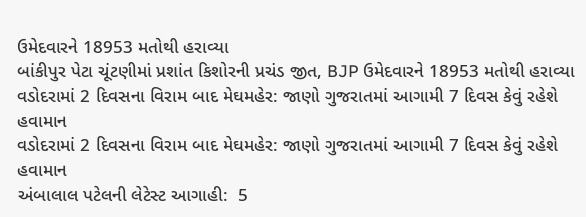ઉમેદવારને 18953 મતોથી હરાવ્યા
બાંકીપુર પેટા ચૂંટણીમાં પ્રશાંત કિશોરની પ્રચંડ જીત, BJP ઉમેદવારને 18953 મતોથી હરાવ્યા
વડોદરામાં 2 દિવસના વિરામ બાદ મેઘમહેર: જાણો ગુજરાતમાં આગામી 7 દિવસ કેવું રહેશે હવામાન
વડોદરામાં 2 દિવસના વિરામ બાદ મેઘમહેર: જાણો ગુજરાતમાં આગામી 7 દિવસ કેવું રહેશે હવામાન
અંબાલાલ પટેલની લેટેસ્ટ આગાહી:  5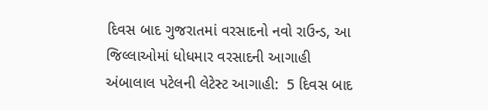દિવસ બાદ ગુજરાતમાં વરસાદનો નવો રાઉન્ડ, આ જિલ્લાઓમાં ધોધમાર વરસાદની આગાહી
અંબાલાલ પટેલની લેટેસ્ટ આગાહી:  5 દિવસ બાદ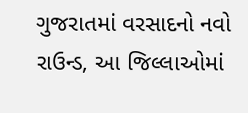ગુજરાતમાં વરસાદનો નવો રાઉન્ડ, આ જિલ્લાઓમાં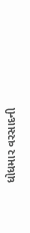ધોધમાર વરસાદની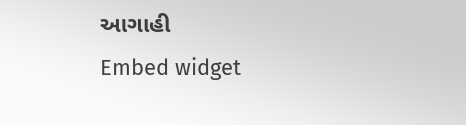આગાહી
Embed widget